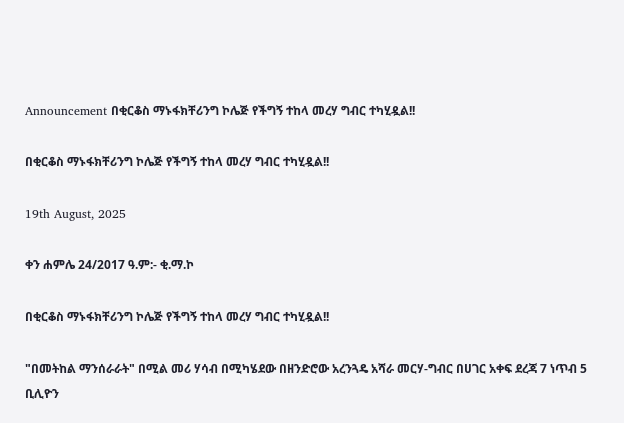Announcement በቂርቆስ ማኑፋክቸሪንግ ኮሌጅ የችግኝ ተከላ መረሃ ግብር ተካሂዷል!!

በቂርቆስ ማኑፋክቸሪንግ ኮሌጅ የችግኝ ተከላ መረሃ ግብር ተካሂዷል!!

19th August, 2025

ቀን ሐምሌ 24/2017 ዓ.ም:- ቂ.ማ.ኮ

በቂርቆስ ማኑፋክቸሪንግ ኮሌጅ የችግኝ ተከላ መረሃ ግብር ተካሂዷል!!

"በመትከል ማንሰራራት" በሚል መሪ ሃሳብ በሚካሄደው በዘንድሮው አረንጓዴ አሻራ መርሃ-ግብር በሀገር አቀፍ ደረጃ 7 ነጥብ 5 ቢሊዮን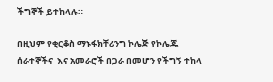ችግኞች ይተከላሉ።

በዚህም የቂርቆስ ማኑፋክቸሪንግ ኮሌጅ የኮሌጁ ሰራተኞችና  እና አመራሮች በጋራ በመሆን የችግኝ ተከላ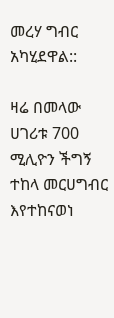መረሃ ግብር አካሂደዋል::

ዛሬ በመላው ሀገሪቱ 700 ሚሊዮን ችግኝ ተከላ መርሀግብር እየተከናወነ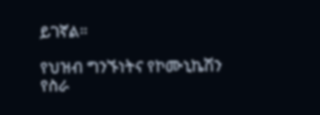ይገኛል።

የህዝብ ግንኙነትና የኮሙኒኬሽን የስራ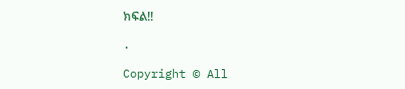ክፍል!!

.

Copyright © All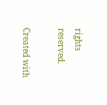rights reserved.

Created with